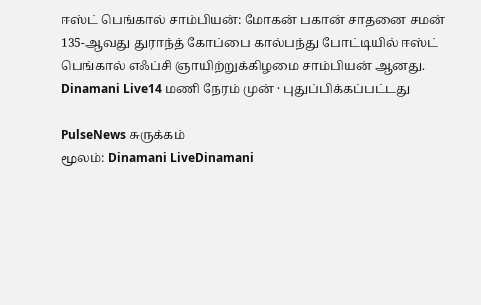ஈஸ்ட் பெங்கால் சாம்பியன்: மோகன் பகான் சாதனை சமன்
135-ஆவது துராந்த் கோப்பை கால்பந்து போட்டியில் ஈஸ்ட் பெங்கால் எஃப்சி ஞாயிற்றுக்கிழமை சாம்பியன் ஆனது.
Dinamani Live14 மணி நேரம் முன் · புதுப்பிக்கப்பட்டது

PulseNews சுருக்கம்
மூலம்: Dinamani LiveDinamani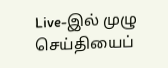Live-இல் முழு செய்தியைப்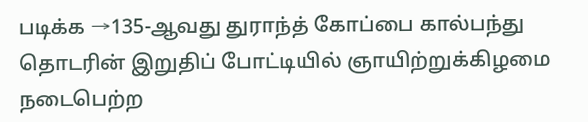படிக்க →135-ஆவது துராந்த் கோப்பை கால்பந்து தொடரின் இறுதிப் போட்டியில் ஞாயிற்றுக்கிழமை நடைபெற்ற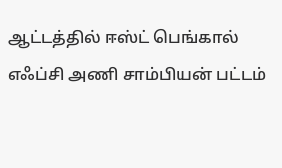ஆட்டத்தில் ஈஸ்ட் பெங்கால் எஃப்சி அணி சாம்பியன் பட்டம்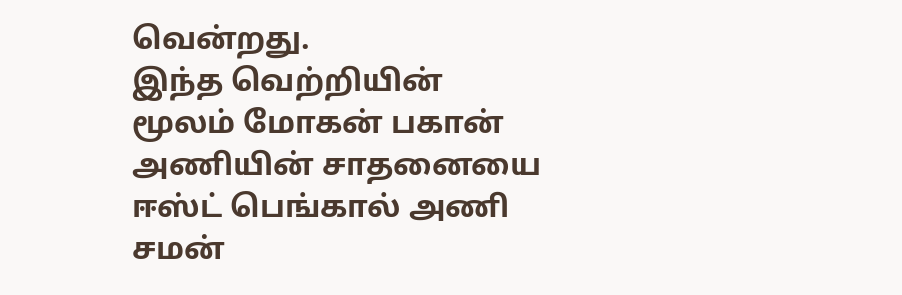வென்றது.
இந்த வெற்றியின் மூலம் மோகன் பகான் அணியின் சாதனையை ஈஸ்ட் பெங்கால் அணி சமன்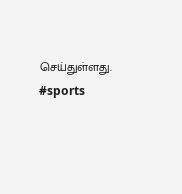செய்துள்ளது.
#sports